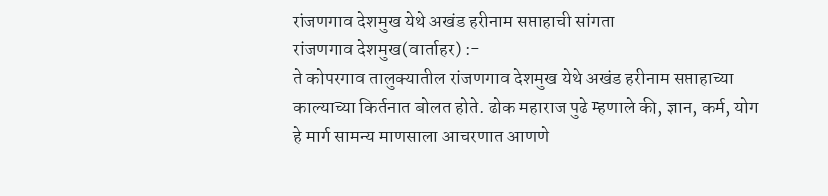रांजणगाव देशमुख येथे अखंड हरीनाम सप्ताहाची सांगता
रांजणगाव देशमुख(वार्ताहर) :-
ते कोपरगाव तालुक्यातील रांजणगाव देशमुख येथे अखंड हरीनाम सप्ताहाच्या काल्याच्या किर्तनात बोलत होते. ढोक महाराज पुढे म्हणाले की, ज्ञान, कर्म, योग हे मार्ग सामन्य माणसाला आचरणात आणणे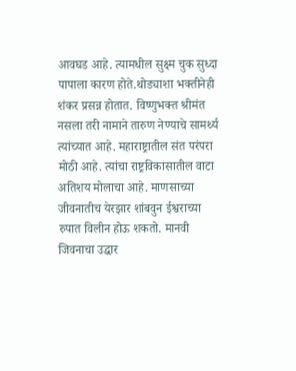आवघड आहे. त्यामधील सुक्ष्म चुक सुध्दा पापाला कारण होते.थोड्याशा भक्तीनेही शंकर प्रसन्न होतात. विष्णुभक्त श्रीमंत नसला तरी नामाने तारुण नेण्याचे सामर्थ्य त्यांच्यात आहे. महाराष्ट्रातील संत परंपरा मोठी आहे. त्यांचा राष्ट्रविकासातील वाटा अतिशय मोलाचा आहे. माणसाच्या जीवनातीच येरझार शांबवुन ईश्वराच्या रुपात विलीन होऊ शकतो. मानवी जिवनाचा उद्धार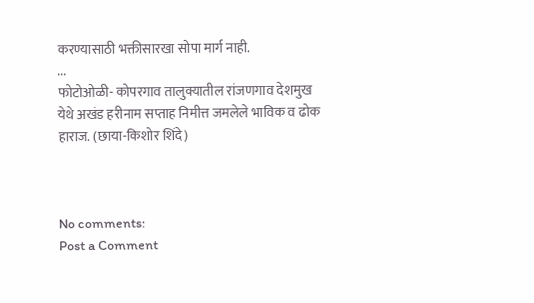करण्यासाठी भक्तीसारखा सोपा मार्ग नाही.
...
फोटोओळी- कोपरगाव तालुक्यातील रांजणगाव देशमुख येथे अखंड हरीनाम सप्ताह निमीत्त जमलेले भाविक व ढोक हाराज. (छाया-किशोर शिंदे)



No comments:
Post a Comment